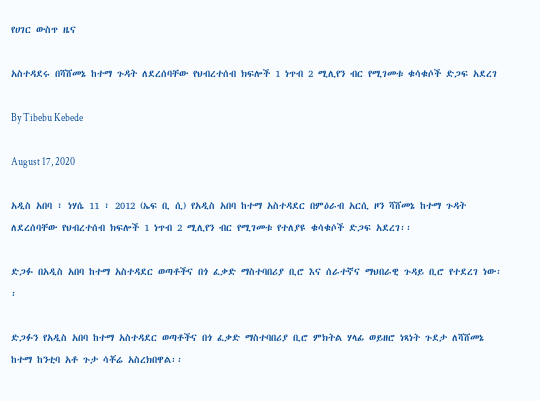የሀገር ውስጥ ዜና

አስተዳደሩ በሻሸመኔ ከተማ ጉዳት ለደረሰባቸው የህብረተሰብ ክፍሎች 1 ነጥብ 2 ሚሊየን ብር የሚገመቱ ቁሳቁሶች ድጋፍ አደረገ

By Tibebu Kebede

August 17, 2020

አዲስ አበባ ፣ ነሃሴ 11 ፣ 2012 (ኤፍ ቢ ሲ) የአዲስ አበባ ከተማ አስተዳደር በምዕራብ አርሲ ዞን ሻሸመኔ ከተማ ጉዳት ለደረሰባቸው የህብረተሰብ ክፍሎች 1 ነጥብ 2 ሚሊየን ብር የሚገመቱ የተለያዩ ቁሳቁሶች ድጋፍ አደረገ፡፡

ድጋፉ በአዲስ አበባ ከተማ አስተዳደር ወጣቶችና በጎ ፈቃድ ማስተባበሪያ ቢሮ እና ሰራተኛና ማህበራዊ ጉዳይ ቢሮ የተደረገ ነው፡፡

ድጋፉን የአዲስ አበባ ከተማ አስተዳደር ወጣቶችና በጎ ፈቃድ ማስተባበሪያ ቢሮ ምክትል ሃላፊ ወይዘሮ ነጻነት ጉደታ ለሻሸመኔ ከተማ ከንቲባ አቶ ጉታ ሳቾሬ አስረክበዋል፡፡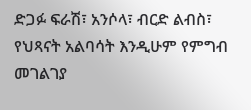ድጋፉ ፍራሽ፣ አንሶላ፣ ብርድ ልብስ፣ የህጻናት አልባሳት እንዲሁም የምግብ መገልገያ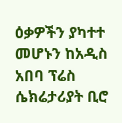ዕቃዎችን ያካተተ መሆኑን ከአዲስ አበባ ፕሬስ ሴክሬታሪያት ቢሮ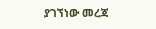ያገኘነው መረጃ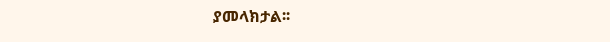ያመላክታል፡፡